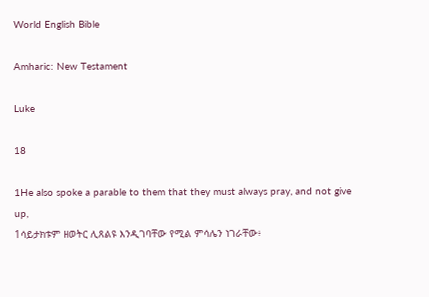World English Bible

Amharic: New Testament

Luke

18

1He also spoke a parable to them that they must always pray, and not give up,
1ሳይታክቱም ዘወትር ሊጸልዩ እንዲገባቸው የሚል ምሳሌን ነገራቸው፥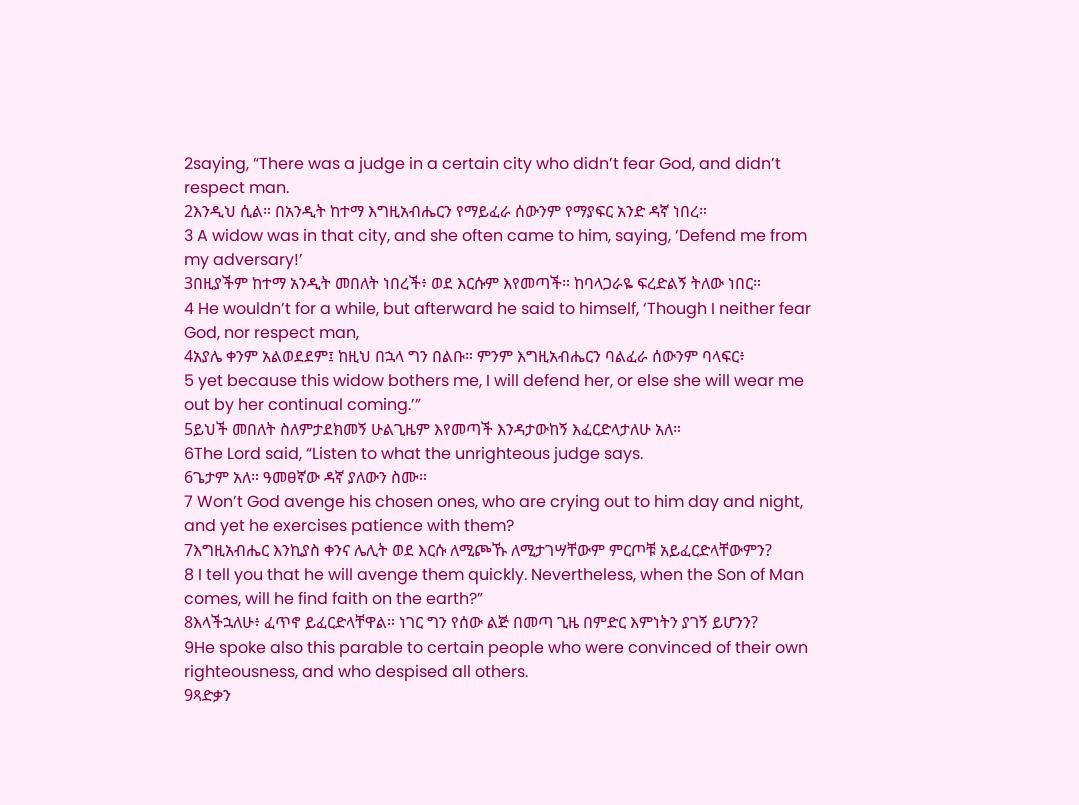2saying, “There was a judge in a certain city who didn’t fear God, and didn’t respect man.
2እንዲህ ሲል። በአንዲት ከተማ እግዚአብሔርን የማይፈራ ሰውንም የማያፍር አንድ ዳኛ ነበረ።
3 A widow was in that city, and she often came to him, saying, ‘Defend me from my adversary!’
3በዚያችም ከተማ አንዲት መበለት ነበረች፥ ወደ እርሱም እየመጣች። ከባላጋራዬ ፍረድልኝ ትለው ነበር።
4 He wouldn’t for a while, but afterward he said to himself, ‘Though I neither fear God, nor respect man,
4አያሌ ቀንም አልወደደም፤ ከዚህ በኋላ ግን በልቡ። ምንም እግዚአብሔርን ባልፈራ ሰውንም ባላፍር፥
5 yet because this widow bothers me, I will defend her, or else she will wear me out by her continual coming.’”
5ይህች መበለት ስለምታደክመኝ ሁልጊዜም እየመጣች እንዳታውከኝ እፈርድላታለሁ አለ።
6The Lord said, “Listen to what the unrighteous judge says.
6ጌታም አለ። ዓመፀኛው ዳኛ ያለውን ስሙ።
7 Won’t God avenge his chosen ones, who are crying out to him day and night, and yet he exercises patience with them?
7እግዚአብሔር እንኪያስ ቀንና ሌሊት ወደ እርሱ ለሚጮኹ ለሚታገሣቸውም ምርጦቹ አይፈርድላቸውምን?
8 I tell you that he will avenge them quickly. Nevertheless, when the Son of Man comes, will he find faith on the earth?”
8እላችኋለሁ፥ ፈጥኖ ይፈርድላቸዋል። ነገር ግን የሰው ልጅ በመጣ ጊዜ በምድር እምነትን ያገኝ ይሆንን?
9He spoke also this parable to certain people who were convinced of their own righteousness, and who despised all others.
9ጻድቃን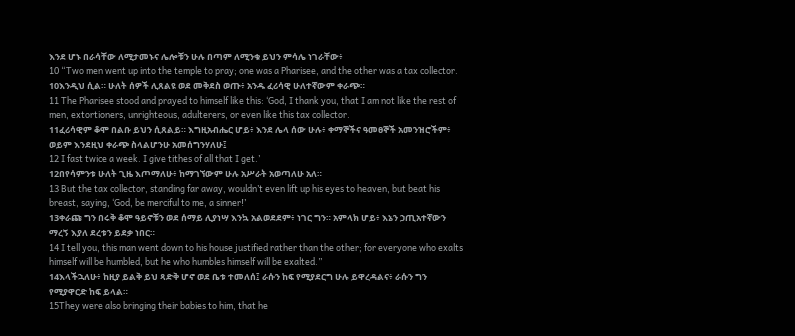እንደ ሆኑ በራሳቸው ለሚታመኑና ሌሎቹን ሁሉ በጣም ለሚንቁ ይህን ምሳሌ ነገራቸው፥
10 “Two men went up into the temple to pray; one was a Pharisee, and the other was a tax collector.
10እንዲህ ሲል። ሁለት ሰዎች ሊጸልዩ ወደ መቅደስ ወጡ፥ አንዱ ፈሪሳዊ ሁለተኛውም ቀራጭ።
11 The Pharisee stood and prayed to himself like this: ‘God, I thank you, that I am not like the rest of men, extortioners, unrighteous, adulterers, or even like this tax collector.
11ፈሪሳዊም ቆሞ በልቡ ይህን ሲጸልይ። እግዚአብሔር ሆይ፥ እንደ ሌላ ሰው ሁሉ፥ ቀማኞችና ዓመፀኞች አመንዝሮችም፥ ወይም እንደዚህ ቀራጭ ስላልሆንሁ አመሰግንሃለሁ፤
12 I fast twice a week. I give tithes of all that I get.’
12በየሳምንቱ ሁለት ጊዜ እጦማለሁ፥ ከማገኘውም ሁሉ አሥራት አወጣለሁ አለ።
13 But the tax collector, standing far away, wouldn’t even lift up his eyes to heaven, but beat his breast, saying, ‘God, be merciful to me, a sinner!’
13ቀራጩ ግን በሩቅ ቆሞ ዓይኖቹን ወደ ሰማይ ሊያነሣ እንኳ አልወደደም፥ ነገር ግን። አምላክ ሆይ፥ እኔን ኃጢአተኛውን ማረኝ እያለ ደረቱን ይደቃ ነበር።
14 I tell you, this man went down to his house justified rather than the other; for everyone who exalts himself will be humbled, but he who humbles himself will be exalted.”
14እላችኋለሁ፥ ከዚያ ይልቅ ይህ ጻድቅ ሆኖ ወደ ቤቱ ተመለሰ፤ ራሱን ከፍ የሚያደርግ ሁሉ ይዋረዳልና፥ ራሱን ግን የሚያዋርድ ከፍ ይላል።
15They were also bringing their babies to him, that he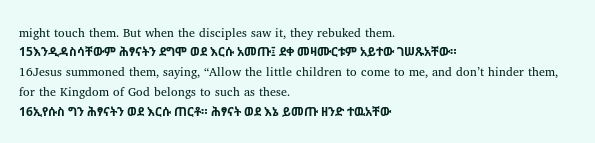might touch them. But when the disciples saw it, they rebuked them.
15እንዲዳስሳቸውም ሕፃናትን ደግሞ ወደ እርሱ አመጡ፤ ደቀ መዛሙርቱም አይተው ገሠጹአቸው።
16Jesus summoned them, saying, “Allow the little children to come to me, and don’t hinder them, for the Kingdom of God belongs to such as these.
16ኢየሱስ ግን ሕፃናትን ወደ እርሱ ጠርቶ። ሕፃናት ወደ እኔ ይመጡ ዘንድ ተዉአቸው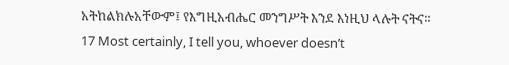አትከልክሉአቸውም፤ የእግዚአብሔር መንግሥት እንደ እነዚህ ላሉት ናትና።
17 Most certainly, I tell you, whoever doesn’t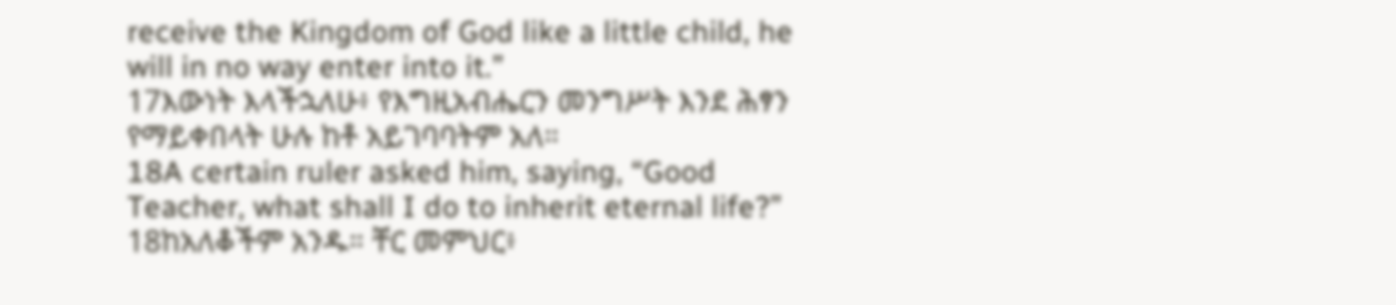receive the Kingdom of God like a little child, he will in no way enter into it.”
17እውነት እላችኋለሁ፥ የእግዚአብሔርን መንግሥት እንደ ሕፃን የማይቀበላት ሁሉ ከቶ አይገባባትም አለ።
18A certain ruler asked him, saying, “Good Teacher, what shall I do to inherit eternal life?”
18ከአለቆችም አንዱ። ቸር መምህር፥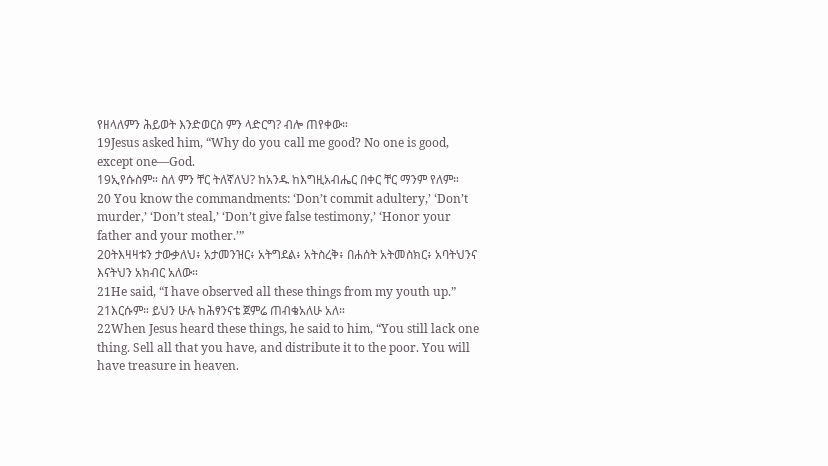የዘላለምን ሕይወት እንድወርስ ምን ላድርግ? ብሎ ጠየቀው።
19Jesus asked him, “Why do you call me good? No one is good, except one—God.
19ኢየሱስም። ስለ ምን ቸር ትለኛለህ? ከአንዱ ከእግዚአብሔር በቀር ቸር ማንም የለም።
20 You know the commandments: ‘Don’t commit adultery,’ ‘Don’t murder,’ ‘Don’t steal,’ ‘Don’t give false testimony,’ ‘Honor your father and your mother.’”
20ትእዛዛቱን ታውቃለህ፥ አታመንዝር፥ አትግደል፥ አትስረቅ፥ በሐሰት አትመስክር፥ አባትህንና እናትህን አክብር አለው።
21He said, “I have observed all these things from my youth up.”
21እርሱም። ይህን ሁሉ ከሕፃንናቴ ጀምሬ ጠብቄአለሁ አለ።
22When Jesus heard these things, he said to him, “You still lack one thing. Sell all that you have, and distribute it to the poor. You will have treasure in heaven.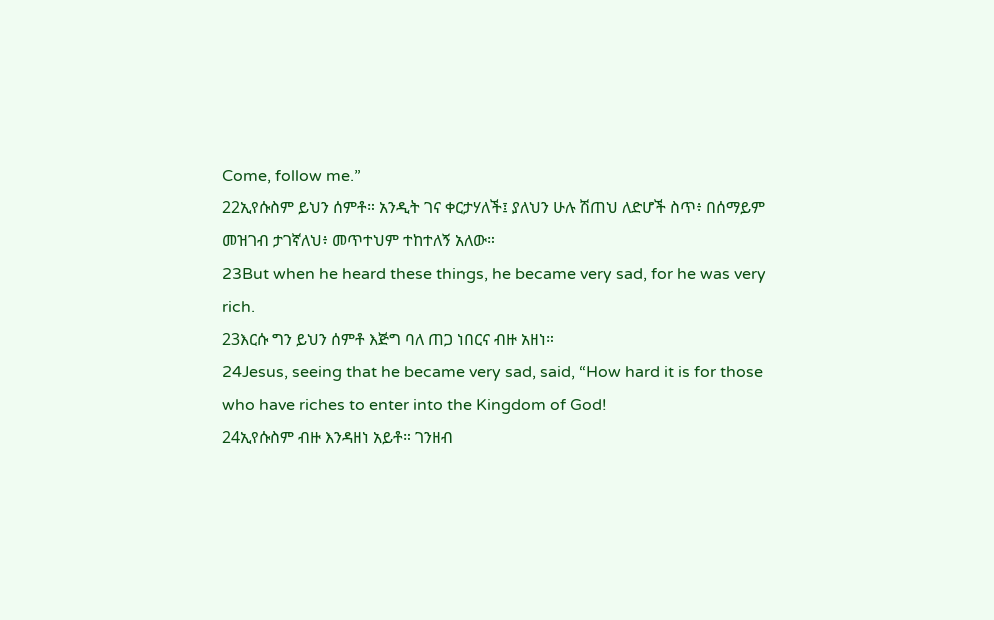Come, follow me.”
22ኢየሱስም ይህን ሰምቶ። አንዲት ገና ቀርታሃለች፤ ያለህን ሁሉ ሽጠህ ለድሆች ስጥ፥ በሰማይም መዝገብ ታገኛለህ፥ መጥተህም ተከተለኝ አለው።
23But when he heard these things, he became very sad, for he was very rich.
23እርሱ ግን ይህን ሰምቶ እጅግ ባለ ጠጋ ነበርና ብዙ አዘነ።
24Jesus, seeing that he became very sad, said, “How hard it is for those who have riches to enter into the Kingdom of God!
24ኢየሱስም ብዙ እንዳዘነ አይቶ። ገንዘብ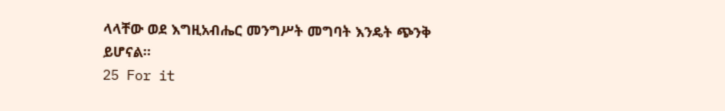ላላቸው ወደ እግዚአብሔር መንግሥት መግባት እንዴት ጭንቅ ይሆናል።
25 For it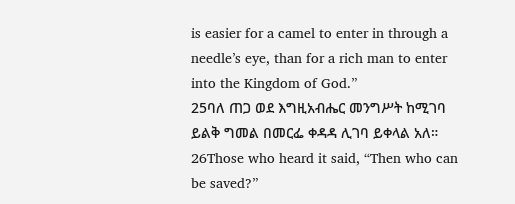is easier for a camel to enter in through a needle’s eye, than for a rich man to enter into the Kingdom of God.”
25ባለ ጠጋ ወደ እግዚአብሔር መንግሥት ከሚገባ ይልቅ ግመል በመርፌ ቀዳዳ ሊገባ ይቀላል አለ።
26Those who heard it said, “Then who can be saved?”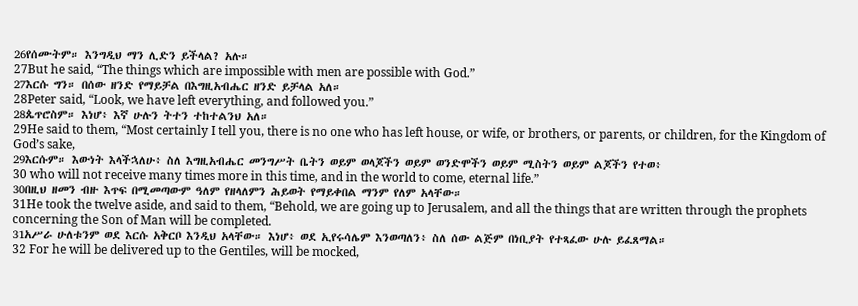26የሰሙትም። እንግዲህ ማን ሊድን ይችላል? አሉ።
27But he said, “The things which are impossible with men are possible with God.”
27እርሱ ግን። በሰው ዘንድ የማይቻል በእግዚአብሔር ዘንድ ይቻላል አለ።
28Peter said, “Look, we have left everything, and followed you.”
28ጴጥሮስም። እነሆ፥ እኛ ሁሉን ትተን ተከተልንህ አለ።
29He said to them, “Most certainly I tell you, there is no one who has left house, or wife, or brothers, or parents, or children, for the Kingdom of God’s sake,
29እርሱም። እውነት እላችኋለሁ፥ ስለ እግዚአብሔር መንግሥት ቤትን ወይም ወላጆችን ወይም ወንድሞችን ወይም ሚስትን ወይም ልጆችን የተወ፥
30 who will not receive many times more in this time, and in the world to come, eternal life.”
30በዚህ ዘመን ብዙ እጥፍ በሚመጣውም ዓለም የዘላለምን ሕይወት የማይቀበል ማንም የለም አላቸው።
31He took the twelve aside, and said to them, “Behold, we are going up to Jerusalem, and all the things that are written through the prophets concerning the Son of Man will be completed.
31አሥራ ሁለቱንም ወደ እርሱ አቅርቦ እንዲህ አላቸው። እነሆ፥ ወደ ኢየሩሳሌም እንወጣለን፥ ስለ ሰው ልጅም በነቢያት የተጻፈው ሁሉ ይፈጸማል።
32 For he will be delivered up to the Gentiles, will be mocked,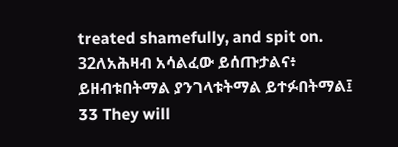treated shamefully, and spit on.
32ለአሕዛብ አሳልፈው ይሰጡታልና፥ ይዘብቱበትማል ያንገላቱትማል ይተፉበትማል፤
33 They will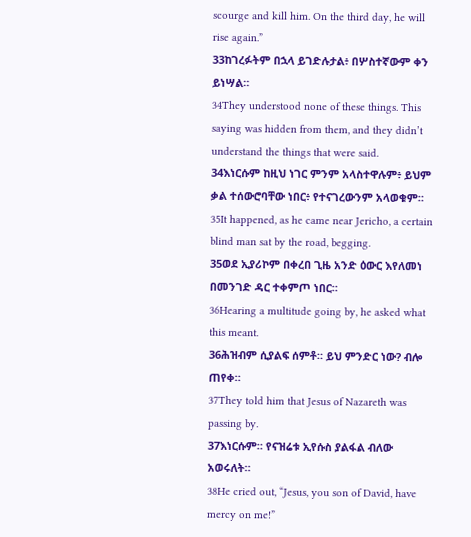scourge and kill him. On the third day, he will rise again.”
33ከገረፉትም በኋላ ይገድሉታል፥ በሦስተኛውም ቀን ይነሣል።
34They understood none of these things. This saying was hidden from them, and they didn’t understand the things that were said.
34እነርሱም ከዚህ ነገር ምንም አላስተዋሉም፥ ይህም ቃል ተሰውሮባቸው ነበር፥ የተናገረውንም አላወቁም።
35It happened, as he came near Jericho, a certain blind man sat by the road, begging.
35ወደ ኢያሪኮም በቀረበ ጊዜ አንድ ዕውር እየለመነ በመንገድ ዳር ተቀምጦ ነበር።
36Hearing a multitude going by, he asked what this meant.
36ሕዝብም ሲያልፍ ሰምቶ። ይህ ምንድር ነው? ብሎ ጠየቀ።
37They told him that Jesus of Nazareth was passing by.
37እነርሱም። የናዝሬቱ ኢየሱስ ያልፋል ብለው አወሩለት።
38He cried out, “Jesus, you son of David, have mercy on me!”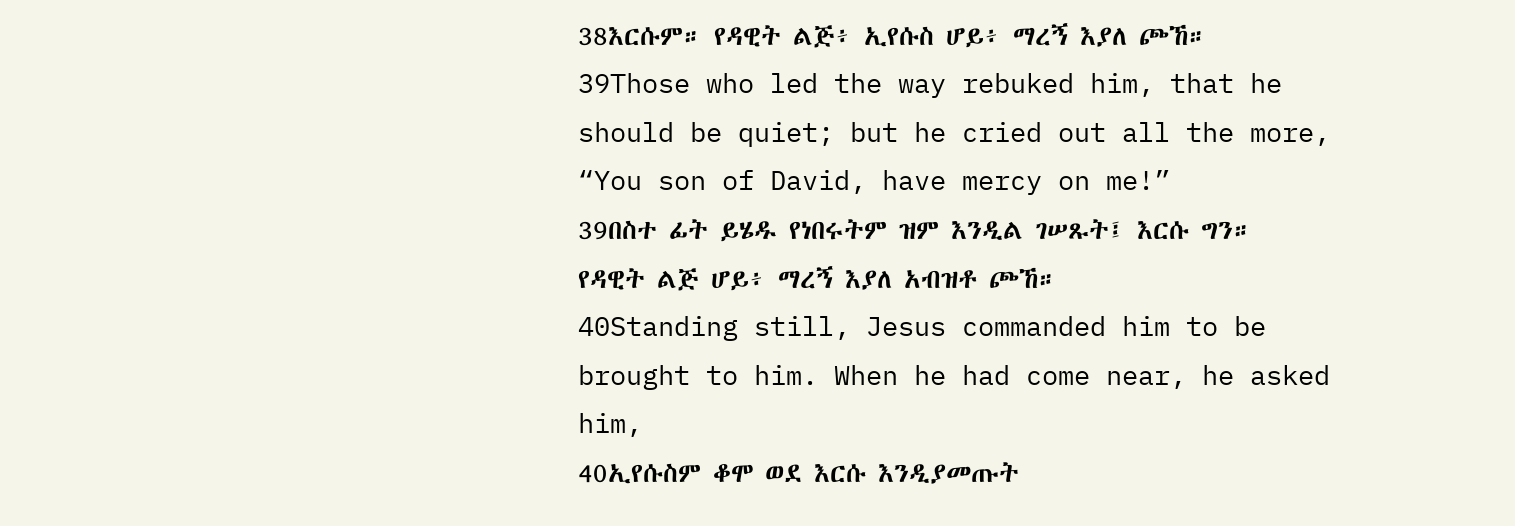38እርሱም። የዳዊት ልጅ፥ ኢየሱስ ሆይ፥ ማረኝ እያለ ጮኸ።
39Those who led the way rebuked him, that he should be quiet; but he cried out all the more, “You son of David, have mercy on me!”
39በስተ ፊት ይሄዱ የነበሩትም ዝም እንዲል ገሠጹት፤ እርሱ ግን። የዳዊት ልጅ ሆይ፥ ማረኝ እያለ አብዝቶ ጮኸ።
40Standing still, Jesus commanded him to be brought to him. When he had come near, he asked him,
40ኢየሱስም ቆሞ ወደ እርሱ እንዲያመጡት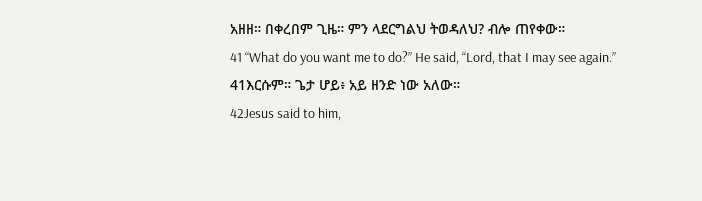አዘዘ። በቀረበም ጊዜ። ምን ላደርግልህ ትወዳለህ? ብሎ ጠየቀው።
41 “What do you want me to do?” He said, “Lord, that I may see again.”
41እርሱም። ጌታ ሆይ፥ አይ ዘንድ ነው አለው።
42Jesus said to him,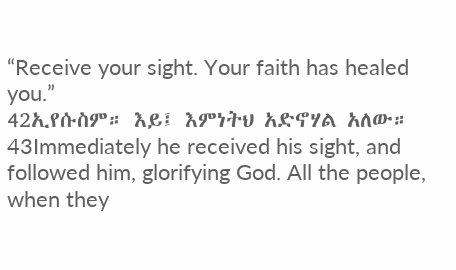“Receive your sight. Your faith has healed you.”
42ኢየሱስም። እይ፤ እምነትህ አድኖሃል አለው።
43Immediately he received his sight, and followed him, glorifying God. All the people, when they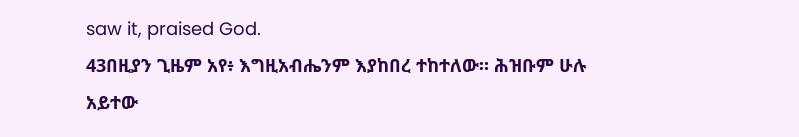saw it, praised God.
43በዚያን ጊዜም አየ፥ እግዚአብሔንም እያከበረ ተከተለው። ሕዝቡም ሁሉ አይተው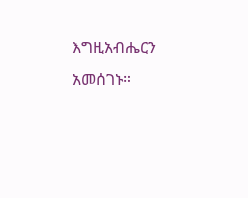እግዚአብሔርን አመሰገኑ።